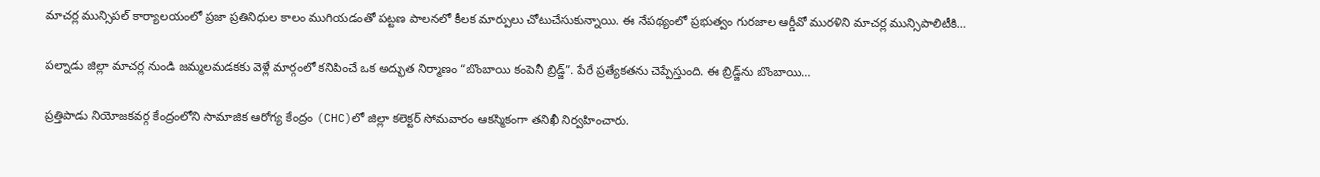మాచర్ల మున్సిపల్ కార్యాలయంలో ప్రజా ప్రతినిధుల కాలం ముగియడంతో పట్టణ పాలనలో కీలక మార్పులు చోటుచేసుకున్నాయి. ఈ నేపథ్యంలో ప్రభుత్వం గురజాల ఆర్డీవో మురళిని మాచర్ల మున్సిపాలిటీకి…

పల్నాడు జిల్లా మాచర్ల నుండి జమ్మలమడకకు వెళ్లే మార్గంలో కనిపించే ఒక అద్భుత నిర్మాణం “బొంబాయి కంపెనీ బ్రిడ్జ్”. పేరే ప్రత్యేకతను చెప్పేస్తుంది. ఈ బ్రిడ్జ్‌ను బొంబాయి…

ప్రత్తిపాడు నియోజకవర్గ కేంద్రంలోని సామాజిక ఆరోగ్య కేంద్రం (CHC)లో జిల్లా కలెక్టర్ సోమవారం ఆకస్మికంగా తనిఖీ నిర్వహించారు.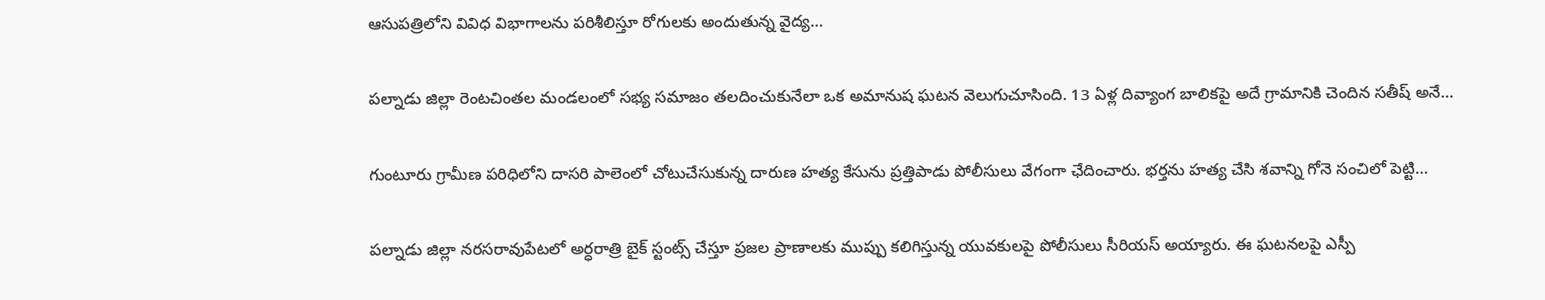ఆసుపత్రిలోని వివిధ విభాగాలను పరిశీలిస్తూ రోగులకు అందుతున్న వైద్య…

పల్నాడు జిల్లా రెంటచింతల మండలంలో సభ్య సమాజం తలదించుకునేలా ఒక అమానుష ఘటన వెలుగుచూసింది. 13 ఏళ్ల దివ్యాంగ బాలికపై అదే గ్రామానికి చెందిన సతీష్ అనే…

గుంటూరు గ్రామీణ పరిధిలోని దాసరి పాలెంలో చోటుచేసుకున్న దారుణ హత్య కేసును ప్రత్తిపాడు పోలీసులు వేగంగా ఛేదించారు. భర్తను హత్య చేసి శవాన్ని గోనె సంచిలో పెట్టి…

పల్నాడు జిల్లా నరసరావుపేటలో అర్ధరాత్రి బైక్ స్టంట్స్ చేస్తూ ప్రజల ప్రాణాలకు ముప్పు కలిగిస్తున్న యువకులపై పోలీసులు సీరియస్ అయ్యారు. ఈ ఘటనలపై ఎస్పీ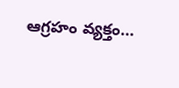ఆగ్రహం వ్యక్తం…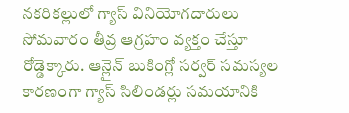నకరికల్లులో గ్యాస్ వినియోగదారులు సోమవారం తీవ్ర ఆగ్రహం వ్యక్తం చేస్తూ రోడ్డెక్కారు. ఆన్లైన్ బుకింగ్లో సర్వర్ సమస్యల కారణంగా గ్యాస్ సిలిండర్లు సమయానికి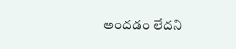అందడం లేదని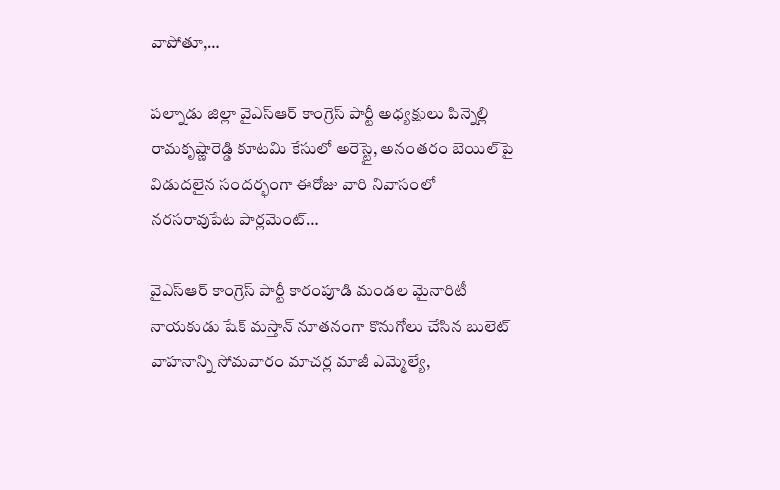వాపోతూ,…

పల్నాడు జిల్లా వైఎస్ఆర్ కాంగ్రెస్ పార్టీ అధ్యక్షులు పిన్నెల్లి రామకృష్ణారెడ్డి కూటమి కేసులో అరెస్టై, అనంతరం బెయిల్‌పై విడుదలైన సందర్భంగా ఈరోజు వారి నివాసంలో నరసరావుపేట పార్లమెంట్…

వైఎస్ఆర్ కాంగ్రెస్ పార్టీ కారంపూడి మండల మైనారిటీ నాయకుడు షేక్ మస్తాన్ నూతనంగా కొనుగోలు చేసిన బులెట్ వాహనాన్ని సోమవారం మాచర్ల మాజీ ఎమ్మెల్యే,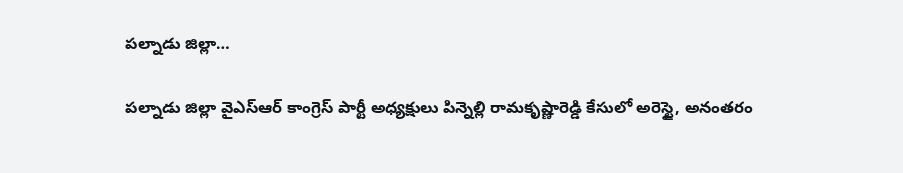పల్నాడు జిల్లా…

పల్నాడు జిల్లా వైఎస్ఆర్ కాంగ్రెస్ పార్టీ అధ్యక్షులు పిన్నెల్లి రామకృష్ణారెడ్డి కేసులో అరెస్టై, అనంతరం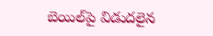బెయిల్‌పై విడుదలైన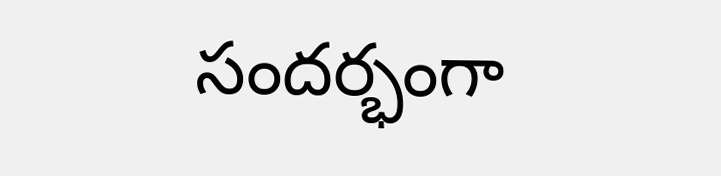సందర్భంగా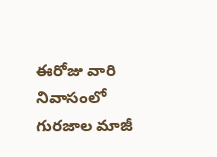ఈరోజు వారి నివాసంలో గురజాల మాజీ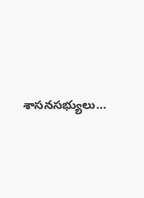శాసనసభ్యులు…